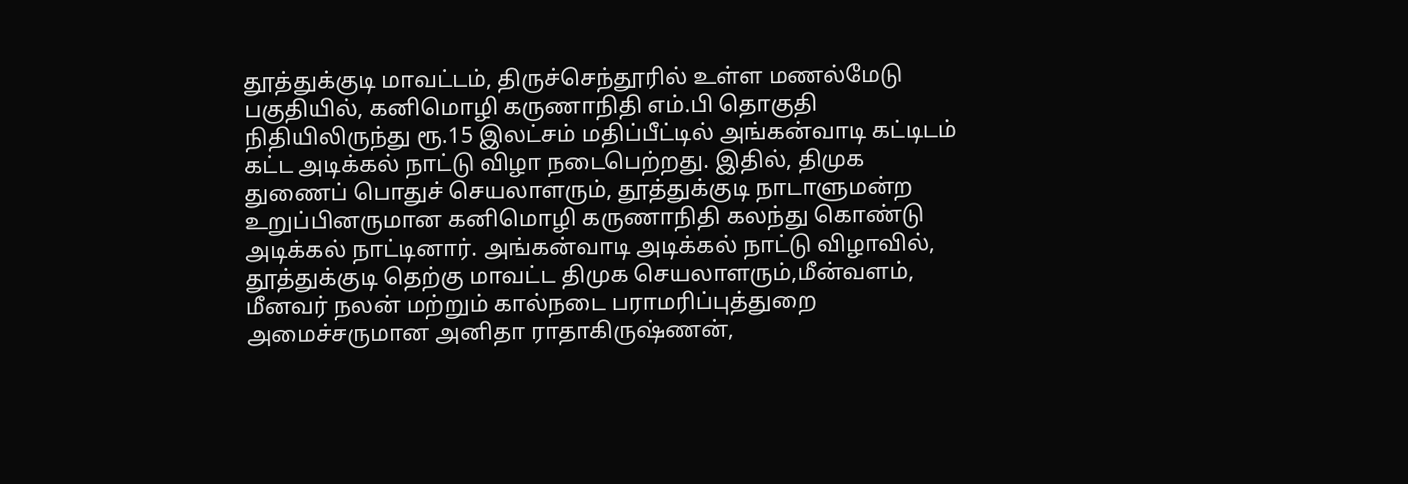தூத்துக்குடி மாவட்டம், திருச்செந்தூரில் உள்ள மணல்மேடு பகுதியில், கனிமொழி கருணாநிதி எம்.பி தொகுதி நிதியிலிருந்து ரூ.15 இலட்சம் மதிப்பீட்டில் அங்கன்வாடி கட்டிடம் கட்ட அடிக்கல் நாட்டு விழா நடைபெற்றது. இதில், திமுக துணைப் பொதுச் செயலாளரும், தூத்துக்குடி நாடாளுமன்ற உறுப்பினருமான கனிமொழி கருணாநிதி கலந்து கொண்டு அடிக்கல் நாட்டினார். அங்கன்வாடி அடிக்கல் நாட்டு விழாவில், தூத்துக்குடி தெற்கு மாவட்ட திமுக செயலாளரும்,மீன்வளம், மீனவர் நலன் மற்றும் கால்நடை பராமரிப்புத்துறை அமைச்சருமான அனிதா ராதாகிருஷ்ணன்,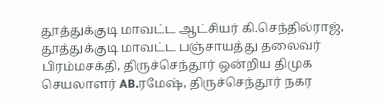தூத்துக்குடி மாவட்ட ஆட்சியர் கி.செந்தில்ராஜ், தூத்துக்குடி மாவட்ட பஞ்சாயத்து தலைவர் பிரம்மசக்தி, திருச்செந்தூர் ஒன்றிய திமுக செயலாளர் AB.ரமேஷ், திருச்செந்தூர் நகர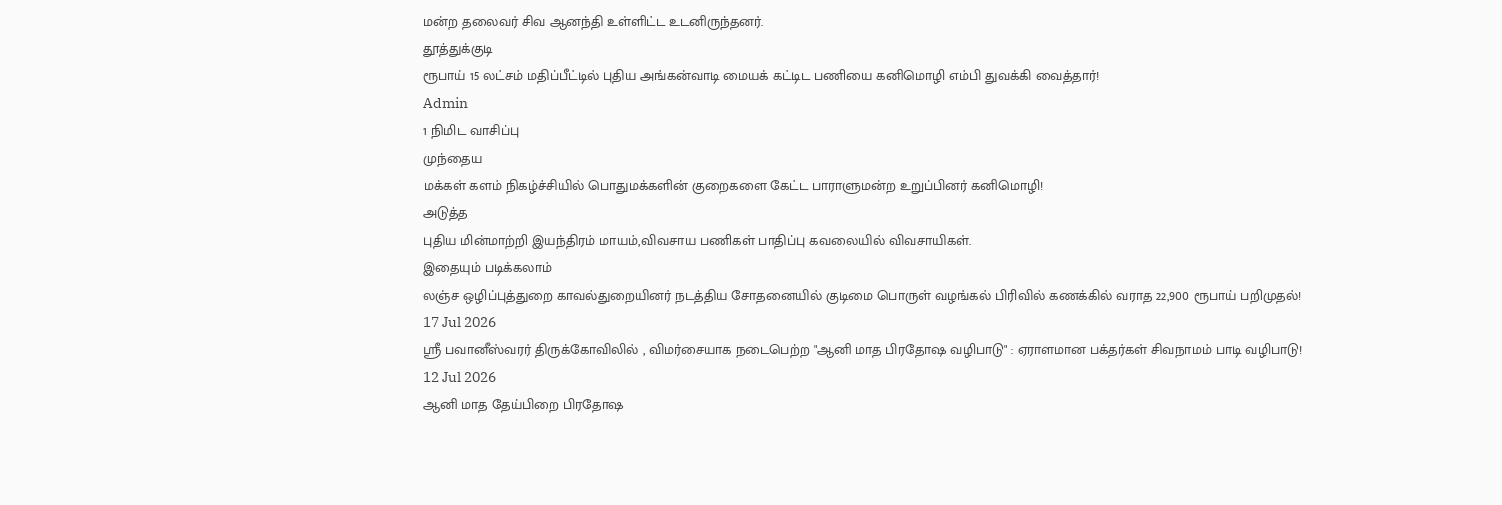மன்ற தலைவர் சிவ ஆனந்தி உள்ளிட்ட உடனிருந்தனர்.
தூத்துக்குடி
ரூபாய் 15 லட்சம் மதிப்பீட்டில் புதிய அங்கன்வாடி மையக் கட்டிட பணியை கனிமொழி எம்பி துவக்கி வைத்தார்!
Admin
1 நிமிட வாசிப்பு
முந்தைய
மக்கள் களம் நிகழ்ச்சியில் பொதுமக்களின் குறைகளை கேட்ட பாராளுமன்ற உறுப்பினர் கனிமொழி!
அடுத்த
புதிய மின்மாற்றி இயந்திரம் மாயம்,விவசாய பணிகள் பாதிப்பு கவலையில் விவசாயிகள்.
இதையும் படிக்கலாம்
லஞ்ச ஒழிப்புத்துறை காவல்துறையினர் நடத்திய சோதனையில் குடிமை பொருள் வழங்கல் பிரிவில் கணக்கில் வராத 22,900 ரூபாய் பறிமுதல்!
17 Jul 2026
ஸ்ரீ பவானீஸ்வரர் திருக்கோவிலில் , விமர்சையாக நடைபெற்ற "ஆனி மாத பிரதோஷ வழிபாடு" : ஏராளமான பக்தர்கள் சிவநாமம் பாடி வழிபாடு!
12 Jul 2026
ஆனி மாத தேய்பிறை பிரதோஷ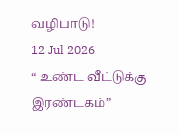வழிபாடு!
12 Jul 2026
“ உண்ட வீட்டுக்கு இரண்டகம்”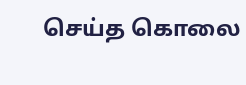செய்த கொலை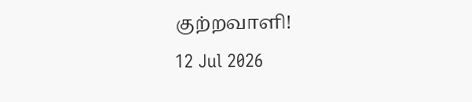குற்றவாளி!
12 Jul 2026